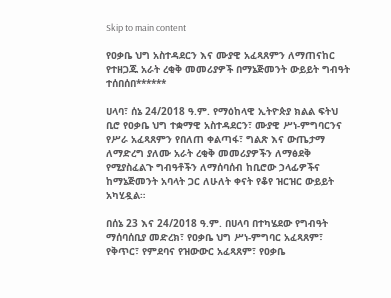Skip to main content

የዐቃቤ ህግ አስተዳደርን እና ሙያዊ አፈጻጸምን ለማጠናከር የተዘጋጁ አራት ረቂቅ መመሪያዎች በማኔጅመንት ውይይት ግብዓት ተሰበሰበ******

ሀላባ፣ ሰኔ 24/2018 ዓ.ም. የማዕከላዊ ኢትዮጵያ ክልል ፍትህ ቢሮ የዐቃቤ ህግ ተቋማዊ አስተዳደርን፣ ሙያዊ ሥነ-ምግባርንና የሥራ አፈጻጸምን የበለጠ ቀልጣፋ፣ ግልጽ እና ውጤታማ ለማድረግ ያለሙ አራት ረቂቅ መመሪያዎችን ለማፅደቅ የሚያስፈልጉ ግብዓቶችን ለማሰባሰብ ከቢሮው ኃላፊዎችና ከማኔጅመንት አባላት ጋር ለሁለት ቀናት የቆየ ዝርዝር ውይይት አካሂዷል።

በሰኔ 23 እና 24/2018 ዓ.ም. በሀላባ በተካሄደው የግብዓት ማሰባሰቢያ መድረክ፣ የዐቃቤ ህግ ሥነ-ምግባር አፈጻጸም፣ የቅጥር፣ የምደባና የዝውውር አፈጻጸም፣ የዐቃቤ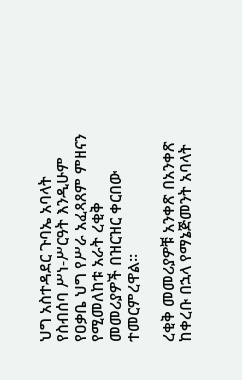ህግ አስተዳደር ጉባኤ አባላት የስብሰባ ሥነ-ሥርዓት እንዲሁም የዐቃቤ ህግ የሥራ አፈጻጸም ምዘናን የሚመለከቱ አራት ረቂቅ መመሪያዎች በዝርዝር ቀርበው ተመርምረዋል።

ረቂቅ መመሪያዎቹ አንቀጽ በአንቀጽ ከቀረቡ በኋላ የማኔጅመንት አባላት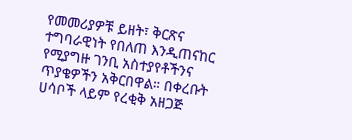የመመሪያዎቹ ይዘት፣ ቅርጽና ተግባራዊነት የበለጠ እንዲጠናከር የሚያግዙ ገንቢ አስተያየቶችንና ጥያቄዎችን አቅርበዋል። በቀረቡት ሀሳቦች ላይም የረቂቅ አዘጋጅ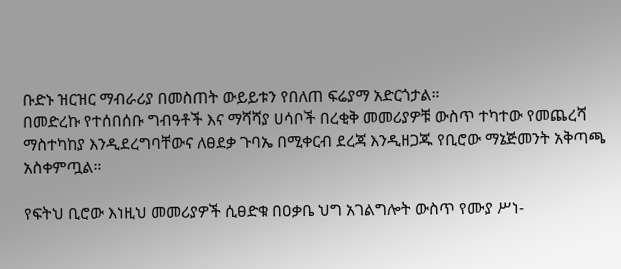ቡድኑ ዝርዝር ማብራሪያ በመስጠት ውይይቱን የበለጠ ፍሬያማ አድርጎታል።
በመድረኩ የተሰበሰቡ ግብዓቶች እና ማሻሻያ ሀሳቦች በረቂቅ መመሪያዎቹ ውስጥ ተካተው የመጨረሻ ማስተካከያ እንዲደረግባቸውና ለፀደቃ ጉባኤ በሚቀርብ ደረጃ እንዲዘጋጁ የቢሮው ማኔጅመንት አቅጣጫ አስቀምጧል።

የፍትህ ቢሮው እነዚህ መመሪያዎች ሲፀድቁ በዐቃቤ ህግ አገልግሎት ውስጥ የሙያ ሥነ-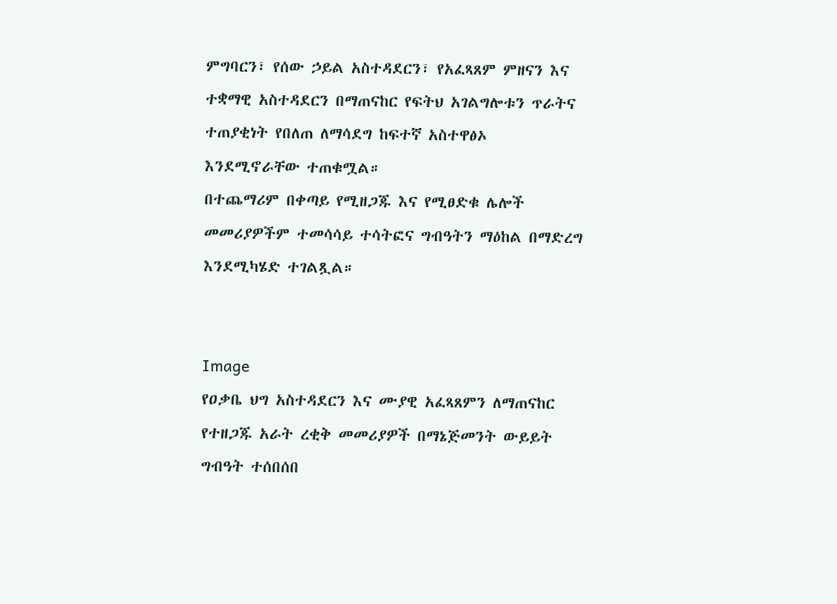ምግባርን፣ የሰው ኃይል አስተዳደርን፣ የአፈጻጸም ምዘናን እና ተቋማዊ አስተዳደርን በማጠናከር የፍትህ አገልግሎቱን ጥራትና ተጠያቂነት የበለጠ ለማሳደግ ከፍተኛ አስተዋፅኦ እንደሚኖራቸው ተጠቁሟል።
በተጨማሪም በቀጣይ የሚዘጋጁ እና የሚፀድቁ ሌሎች መመሪያዎችም ተመሳሳይ ተሳትፎና ግብዓትን ማዕከል በማድረግ እንደሚካሄድ ተገልጿል።


Image
የዐቃቤ ህግ አስተዳደርን እና ሙያዊ አፈጻጸምን ለማጠናከር የተዘጋጁ አራት ረቂቅ መመሪያዎች በማኔጅመንት ውይይት ግብዓት ተሰበሰበ